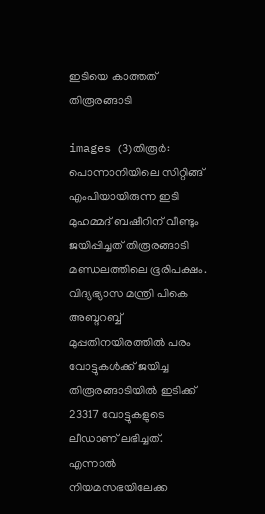ഇടിയെ കാത്തത് തിരൂരങ്ങാടി

images (3)തിരൂര്‍: പൊന്നാനിയിലെ സിറ്റിങ്ങ് എംപിയായിരുന്ന ഇടി മുഹമ്മദ് ബഷീറിന് വീണ്ടും ജയിപ്പിച്ചത് തിരൂരങ്ങാടി മണ്ഡലത്തിലെ ഭൂരിപക്ഷം. വിദ്യഭ്യാസ മന്ത്രി പികെ അബ്ദറബ്ബ് മുപ്പതിനയിരത്തില്‍ പരം വോട്ടുകള്‍ക്ക് ജയിച്ച തിരൂരങ്ങാടിയില്‍ ഇടിക്ക് 23317 വോട്ടുകളുടെ ലീഡാണ് ലഭിച്ചത്.
എന്നാല്‍ നിയമസഭയിലേക്ക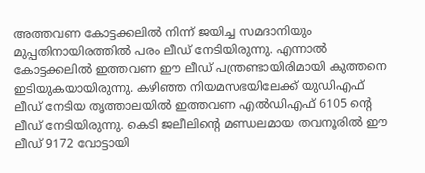അത്തവണ കോട്ടക്കലില്‍ നിന്ന് ജയിച്ച സമദാനിയും മുപ്പതിനായിരത്തില്‍ പരം ലീഡ് നേടിയിരുന്നു. എന്നാല്‍ കോട്ടക്കലില്‍ ഇത്തവണ ഈ ലീഡ് പന്ത്രണ്ടായിരിമായി കുത്തനെ ഇടിയുകയായിരുന്നു. കഴിഞ്ഞ നിയമസഭയിലേക്ക് യുഡിഎഫ് ലീഡ് നേടിയ തൃത്താലയില്‍ ഇത്തവണ എല്‍ഡിഎഫ് 6105 ന്റെ ലീഡ് നേടിയിരുന്നു. കെടി ജലീലിന്റെ മണ്ഡലമായ തവനൂരില്‍ ഈ ലീഡ് 9172 വോട്ടായി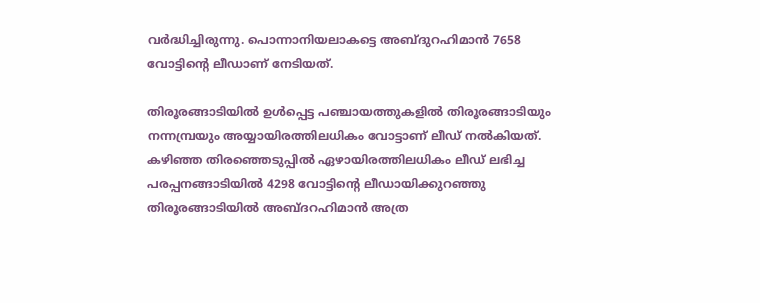വര്‍ദ്ധിച്ചിരുന്നു. പൊന്നാനിയലാകട്ടെ അബ്ദുറഹിമാന്‍ 7658 വോട്ടിന്റെ ലീഡാണ് നേടിയത്.

തിരൂരങ്ങാടിയില്‍ ഉള്‍പ്പെട്ട പഞ്ചായത്തുകളില്‍ തിരൂരങ്ങാടിയും നന്നമ്പ്രയും അയ്യായിരത്തിലധികം വോട്ടാണ് ലീഡ് നല്‍കിയത്. കഴിഞ്ഞ തിരഞ്ഞെടുപ്പില്‍ ഏഴായിരത്തിലധികം ലീഡ് ലഭിച്ച പരപ്പനങ്ങാടിയില്‍ 4298 വോട്ടിന്റെ ലീഡായിക്കുറഞ്ഞു തിരൂരങ്ങാടിയില്‍ അബ്ദറഹിമാന്‍ അത്ര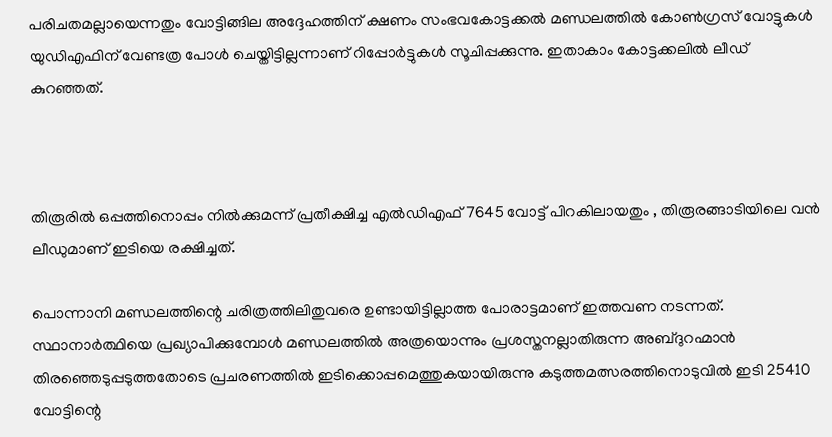പരിചതമല്ലായെന്നതും വോട്ടിങ്ങില അദ്ദേഹത്തിന് ക്ഷണം സംഭവകോട്ടക്കല്‍ മണ്ഡലത്തില്‍ കോണ്‍ഗ്രസ് വോട്ടുകള്‍ യുഡിഎഫിന് വേണ്ടത്ര പോള്‍ ചെയ്തിട്ടില്ലന്നാണ് റിപ്പോര്‍ട്ടുകള്‍ സൂചിപ്പക്കുന്നു. ഇതാകാം കോട്ടക്കലില്‍ ലീഡ് കുറഞ്ഞത്.



തിരൂരില്‍ ഒപ്പത്തിനൊപ്പം നില്‍ക്കുമന്ന് പ്രതീക്ഷിച്ച എല്‍ഡിഎഫ് 7645 വോട്ട് പിറകിലായതും , തിരൂരങ്ങാടിയിലെ വന്‍ ലീഡുമാണ് ഇടിയെ രക്ഷിച്ചത്.

പൊന്നാനി മണ്ഡലത്തിന്റെ ചരിത്രത്തിലിതുവരെ ഉണ്ടായിട്ടില്ലാത്ത പോരാട്ടമാണ് ഇത്തവണ നടന്നത്. സ്ഥാനാര്‍ത്ഥിയെ പ്രഖ്യാപിക്കുമ്പോള്‍ മണ്ഡലത്തില്‍ അത്രയൊന്നും പ്രശസ്തനല്ലാതിരുന്ന അബ്ദുറഹ്മാന്‍ തിരഞ്ഞെടുപ്പടുത്തതോടെ പ്രചരണത്തില്‍ ഇടിക്കൊപ്പമെത്തുകയായിരുന്നു കടുത്തമത്സരത്തിനൊടുവില്‍ ഇടി 25410 വോട്ടിന്റെ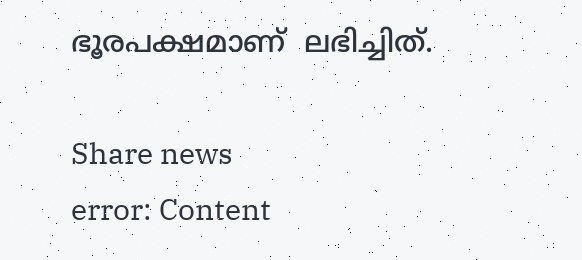ഭൂരപക്ഷമാണ്  ലഭിച്ചിത്.

Share news
error: Content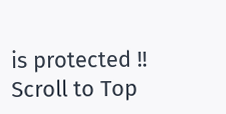is protected !!
Scroll to Top